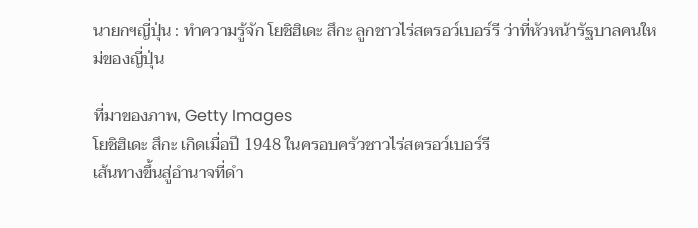นายกฯญี่ปุ่น : ทำความรู้จัก โยชิฮิเดะ สึกะ ลูกชาวไร่สตรอว์เบอร์รี ว่าที่หัวหน้ารัฐบาลคนใหม่ของญี่ปุ่น

ที่มาของภาพ, Getty Images
โยชิฮิเดะ สึกะ เกิดเมื่อปี 1948 ในครอบครัวชาวไร่สตรอว์เบอร์รี
เส้นทางขึ้นสู่อำนาจที่ดำ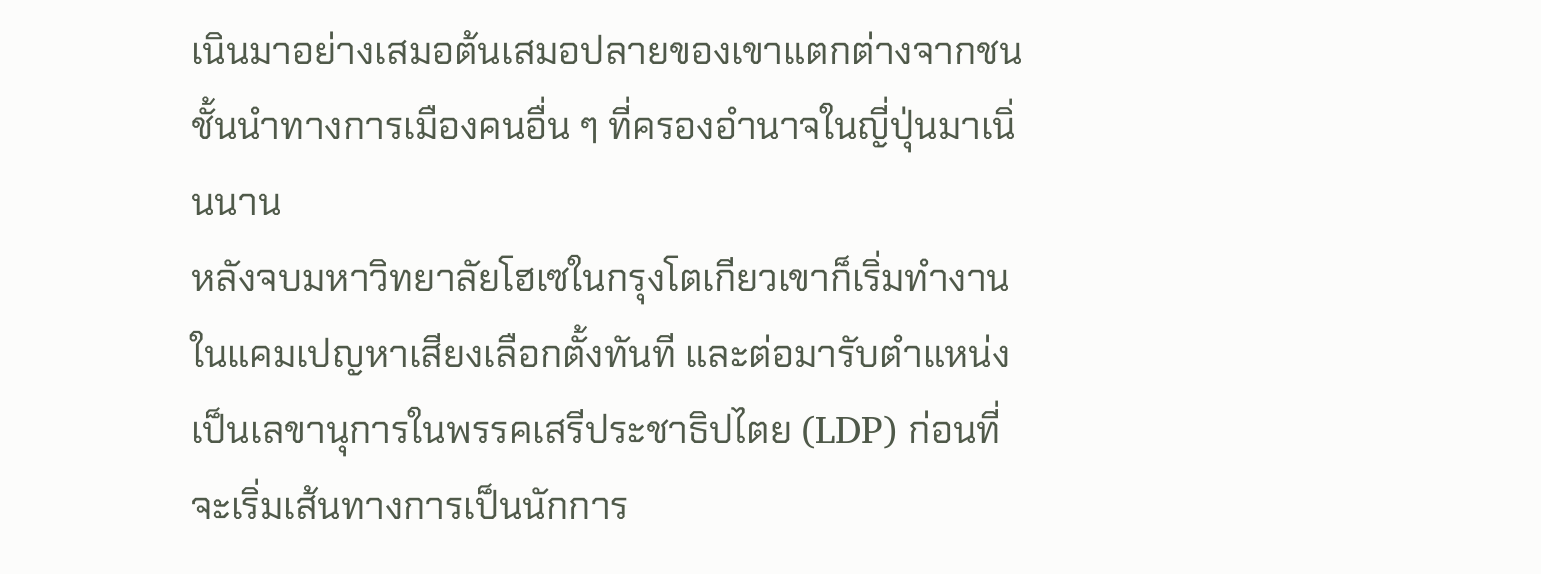เนินมาอย่างเสมอต้นเสมอปลายของเขาแตกต่างจากชนชั้นนำทางการเมืองคนอื่น ๆ ที่ครองอำนาจในญี่ปุ่นมาเนิ่นนาน
หลังจบมหาวิทยาลัยโฮเซในกรุงโตเกียวเขาก็เริ่มทำงานในแคมเปญหาเสียงเลือกตั้งทันที และต่อมารับตำแหน่งเป็นเลขานุการในพรรคเสรีประชาธิปไตย (LDP) ก่อนที่จะเริ่มเส้นทางการเป็นนักการ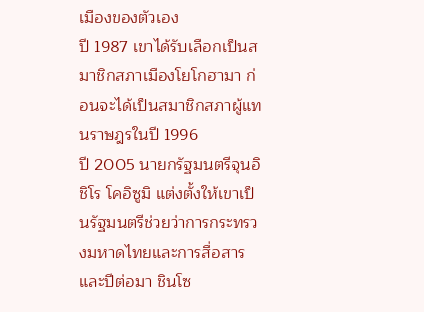เมืองของตัวเอง
ปี 1987 เขาได้รับเลือกเป็นสมาชิกสภาเมืองโยโกฮามา ก่อนจะได้เป็นสมาชิกสภาผู้แทนราษฎรในปี 1996
ปี 2005 นายกรัฐมนตรีจุนอิชิโร โคอิซูมิ แต่งตั้งให้เขาเป็นรัฐมนตรีช่วยว่าการกระทรวงมหาดไทยและการสื่อสาร และปีต่อมา ชินโซ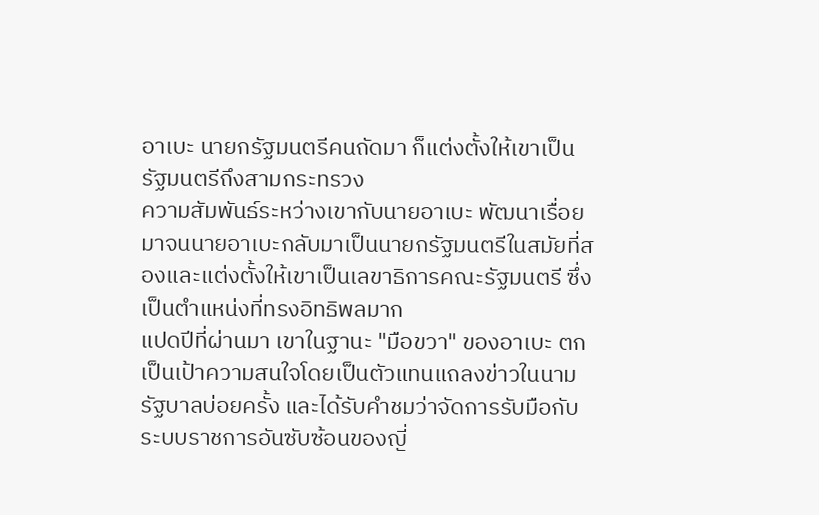อาเบะ นายกรัฐมนตรีคนถัดมา ก็แต่งตั้งให้เขาเป็นรัฐมนตรีถึงสามกระทรวง
ความสัมพันธ์ระหว่างเขากับนายอาเบะ พัฒนาเรื่อยมาจนนายอาเบะกลับมาเป็นนายกรัฐมนตรีในสมัยที่สองและแต่งตั้งให้เขาเป็นเลขาธิการคณะรัฐมนตรี ซึ่งเป็นตำแหน่งที่ทรงอิทธิพลมาก
แปดปีที่ผ่านมา เขาในฐานะ "มือขวา" ของอาเบะ ตกเป็นเป้าความสนใจโดยเป็นตัวแทนแถลงข่าวในนามรัฐบาลบ่อยครั้ง และได้รับคำชมว่าจัดการรับมือกับระบบราชการอันซับซ้อนของญี่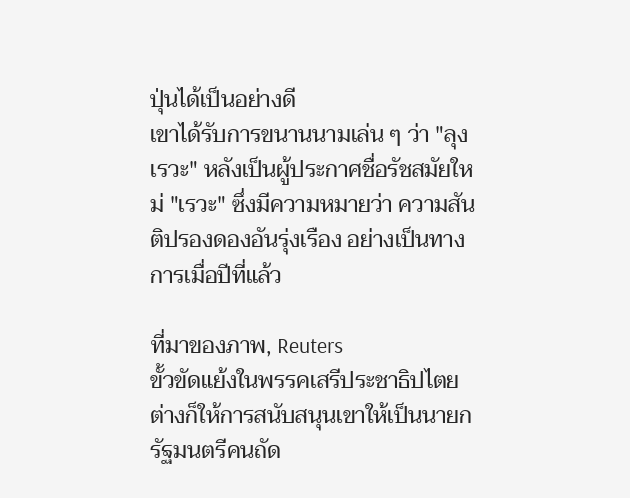ปุ่นได้เป็นอย่างดี
เขาได้รับการขนานนามเล่น ๆ ว่า "ลุงเรวะ" หลังเป็นผู้ประกาศชื่อรัชสมัยใหม่ "เรวะ" ซึ่งมีความหมายว่า ความสันติปรองดองอันรุ่งเรือง อย่างเป็นทางการเมื่อปีที่แล้ว

ที่มาของภาพ, Reuters
ขั้วขัดแย้งในพรรคเสรีประชาธิปไตยต่างก็ให้การสนับสนุนเขาให้เป็นนายกรัฐมนตรีคนถัด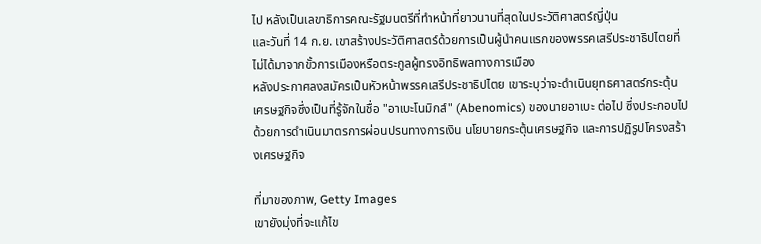ไป หลังเป็นเลขาธิการคณะรัฐมนตรีที่ทำหน้าที่ยาวนานที่สุดในประวัติศาสตร์ญี่ปุ่น
และวันที่ 14 ก.ย. เขาสร้างประวัติศาสตร์ด้วยการเป็นผู้นำคนแรกของพรรคเสรีประชาธิปไตยที่ไม่ได้มาจากขั้วการเมืองหรือตระกูลผู้ทรงอิทธิพลทางการเมือง
หลังประกาศลงสมัครเป็นหัวหน้าพรรคเสรีประชาธิปไตย เขาระบุว่าจะดำเนินยุทธศาสตร์กระตุ้นเศรษฐกิจซึ่งเป็นที่รู้จักในชื่อ "อาเบะโนมิกส์" (Abenomics) ของนายอาเบะ ต่อไป ซึ่งประกอบไปด้วยการดำเนินมาตรการผ่อนปรนทางการเงิน นโยบายกระตุ้นเศรษฐกิจ และการปฏิรูปโครงสร้างเศรษฐกิจ

ที่มาของภาพ, Getty Images
เขายังมุ่งที่จะแก้ไข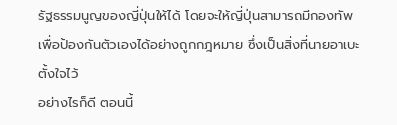รัฐธรรมนูญของญี่ปุ่นให้ได้ โดยจะให้ญี่ปุ่นสามารถมีกองทัพเพื่อป้องกันตัวเองได้อย่างถูกกฎหมาย ซึ่งเป็นสิ่งที่นายอาเบะตั้งใจไว้
อย่างไรก็ดี ตอนนี้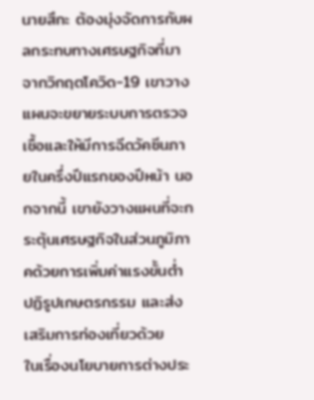นายสึกะ ต้องมุ่งจัดการกับผลกระทบทางเศรษฐกิจที่มาจากวิกฤตโควิด-19 เขาวางแผนจะขยายระบบการตรวจเชื้อและให้มีการฉีดวัคซีนภายในครึ่งปีแรกของปีหน้า นอกจากนี้ เขายังวางแผนที่จะกระตุ้นเศรษฐกิจในส่วนภูมิภาคด้วยการเพิ่มค่าแรงขั้นต่ำ ปฏิรูปเกษตรกรรม และส่งเสริมการท่องเที่ยวด้วย
ในเรื่องนโยบายการต่างประ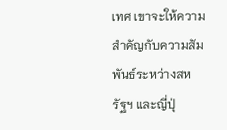เทศ เขาจะให้ความสำคัญกับความสัมพันธ์ระหว่างสหรัฐฯ และญี่ปุ่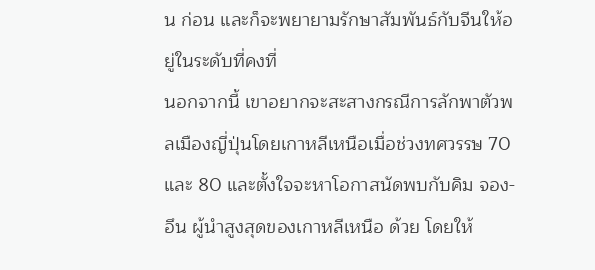น ก่อน และก็จะพยายามรักษาสัมพันธ์กับจีนให้อยู่ในระดับที่คงที่
นอกจากนี้ เขาอยากจะสะสางกรณีการลักพาตัวพลเมืองญี่ปุ่นโดยเกาหลีเหนือเมื่อช่วงทศวรรษ 70 และ 80 และตั้งใจจะหาโอกาสนัดพบกับคิม จอง-อึน ผู้นำสูงสุดของเกาหลีเหนือ ด้วย โดยให้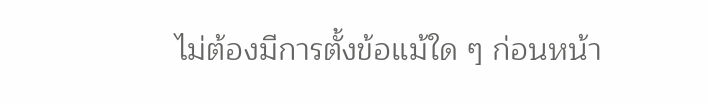ไม่ต้องมีการตั้งข้อแม้ใด ๆ ก่อนหน้า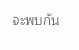จะพบกัน